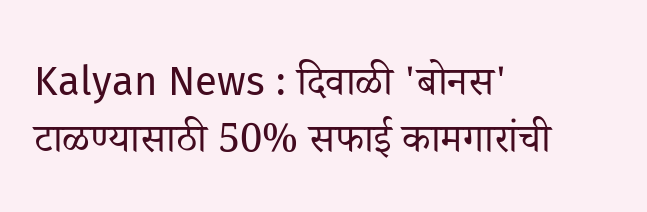Kalyan News : दिवाळी 'बोनस' टाळण्यासाठी 50% सफाई कामगारांची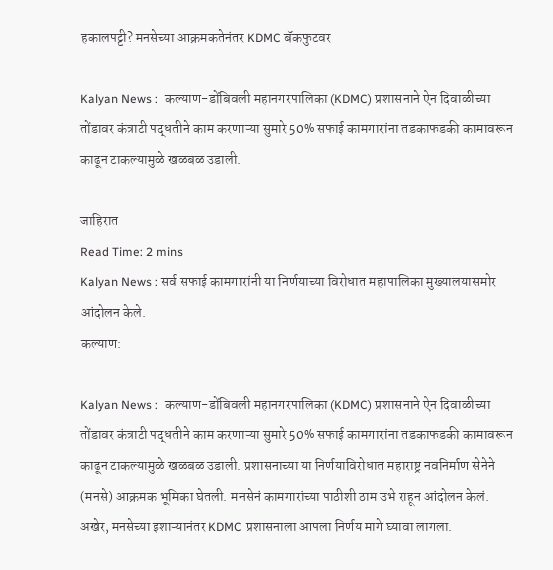हकालपट्टी? मनसेच्या आक्रमकतेनंतर KDMC बॅकफुटवर

Kalyan News :  कल्याण-डोंबिवली महानगरपालिका (KDMC) प्रशासनाने ऐन दिवाळीच्या तोंडावर कंत्राटी पद्धतीने काम करणाऱ्या सुमारे 50% सफाई कामगारांना तडकाफडकी कामावरून काढून टाकल्यामुळे खळबळ उडाली.

जाहिरात
Read Time: 2 mins
Kalyan News : सर्व सफाई कामगारांनी या निर्णयाच्या विरोधात महापालिका मुख्यालयासमोर आंदोलन केले.
कल्याण:

Kalyan News :  कल्याण-डोंबिवली महानगरपालिका (KDMC) प्रशासनाने ऐन दिवाळीच्या तोंडावर कंत्राटी पद्धतीने काम करणाऱ्या सुमारे 50% सफाई कामगारांना तडकाफडकी कामावरून काढून टाकल्यामुळे खळबळ उडाली. प्रशासनाच्या या निर्णयाविरोधात महाराष्ट्र नवनिर्माण सेनेने (मनसे) आक्रमक भूमिका घेतली. मनसेनं कामगारांच्या पाठीशी ठाम उभे राहून आंदोलन केलं. अखेर, मनसेच्या इशाऱ्यानंतर KDMC प्रशासनाला आपला निर्णय मागे घ्यावा लागला.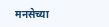मनसेच्या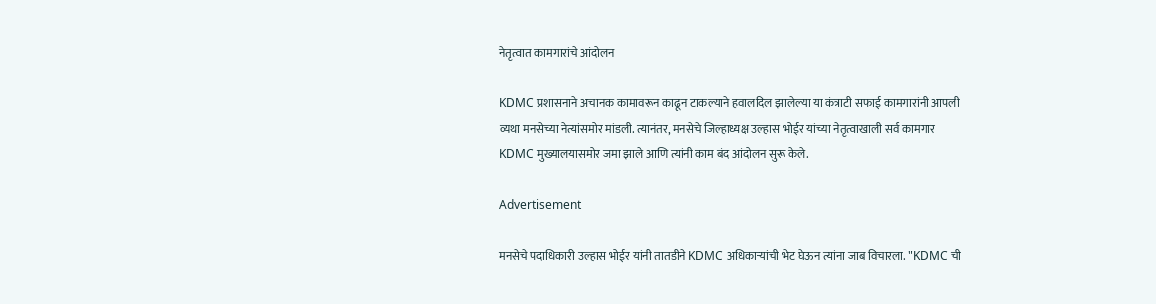नेतृत्वात कामगारांचे आंदोलन

KDMC प्रशासनाने अचानक कामावरून काढून टाकल्याने हवालदिल झालेल्या या कंत्राटी सफाई कामगारांनी आपली व्यथा मनसेच्या नेत्यांसमोर मांडली. त्यानंतर, मनसेचे जिल्हाध्यक्ष उल्हास भोईर यांच्या नेतृत्वाखाली सर्व कामगार KDMC मुख्यालयासमोर जमा झाले आणि त्यांनी काम बंद आंदोलन सुरू केले.

Advertisement

मनसेचे पदाधिकारी उल्हास भोईर यांनी तातडीने KDMC अधिकाऱ्यांची भेट घेऊन त्यांना जाब विचारला. "KDMC ची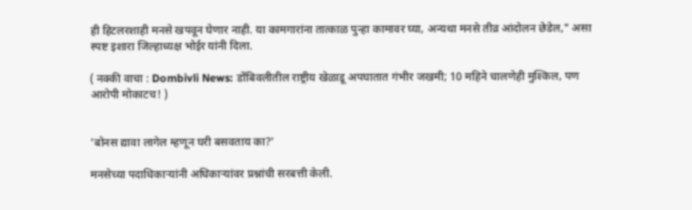ही हिटलरशाही मनसे खपवून घेणार नाही. या कामगारांना तात्काळ पुन्हा कामावर घ्या, अन्यथा मनसे तीव्र आंदोलन छेडेल," असा स्पष्ट इशारा जिल्हाध्यक्ष भोईर यांनी दिला.

( नक्की वाचा : Dombivli News: डोंबिवलीतील राष्ट्रीय खेळाडू अपघातात गंभीर जखमी; 10 महिने चालणेही मुश्किल, पण आरोपी मोकाटच! )


'बोनस द्यावा लागेल म्हणून घरी बसवताय का?'

मनसेच्या पदाधिकाऱ्यांनी अधिकाऱ्यांवर प्रश्नांची सरबत्ती केली.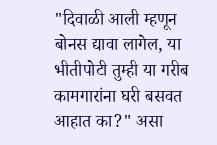"दिवाळी आली म्हणून बोनस द्यावा लागेल, या भीतीपोटी तुम्ही या गरीब कामगारांना घरी बसवत आहात का?" असा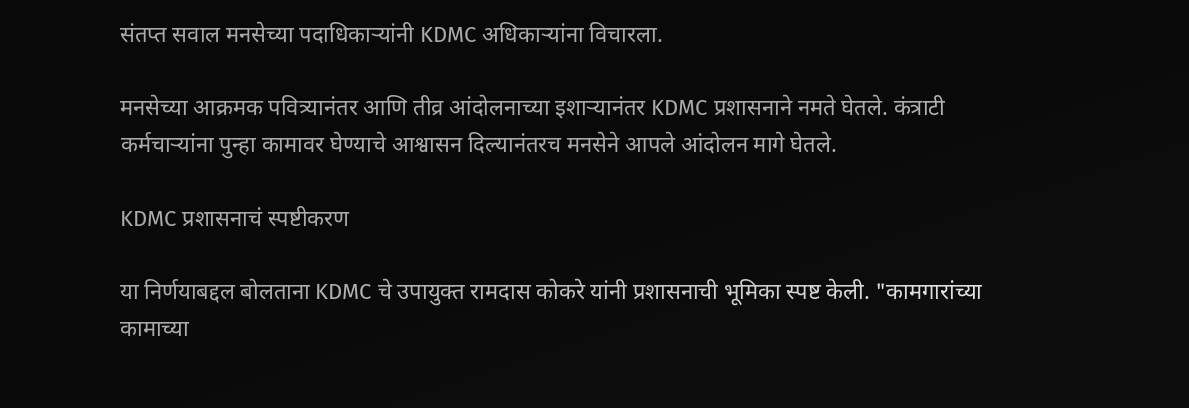संतप्त सवाल मनसेच्या पदाधिकाऱ्यांनी KDMC अधिकाऱ्यांना विचारला.

मनसेच्या आक्रमक पवित्र्यानंतर आणि तीव्र आंदोलनाच्या इशाऱ्यानंतर KDMC प्रशासनाने नमते घेतले. कंत्राटी कर्मचाऱ्यांना पुन्हा कामावर घेण्याचे आश्वासन दिल्यानंतरच मनसेने आपले आंदोलन मागे घेतले.

KDMC प्रशासनाचं स्पष्टीकरण

या निर्णयाबद्दल बोलताना KDMC चे उपायुक्त रामदास कोकरे यांनी प्रशासनाची भूमिका स्पष्ट केली. "कामगारांच्या कामाच्या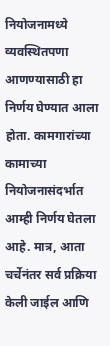नियोजनामध्ये व्यवस्थितपणा आणण्यासाठी हा निर्णय घेण्यात आला होता. कामगारांच्या कामाच्या नियोजनासंदर्भात आम्ही निर्णय घेतला आहे. मात्र, आता चर्चेनंतर सर्व प्रक्रिया केली जाईल आणि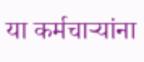या कर्मचाऱ्यांना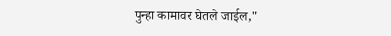पुन्हा कामावर घेतले जाईल,"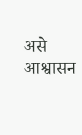असे आश्वासन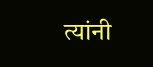त्यांनी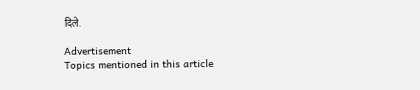दिले.

Advertisement
Topics mentioned in this article